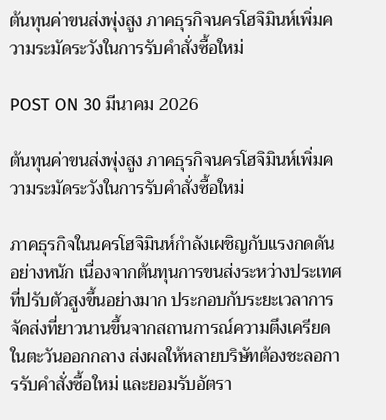ต้นทุนค่าขนส่งพุ่งสูง ภาคธุรกิจนครโฮจิมินห์เพิ่มความระมัดระวังในการรับคำสั่งซื้อใหม่

POST ON 30 มีนาคม 2026

ต้นทุนค่าขนส่งพุ่งสูง ภาคธุรกิจนครโฮจิมินห์เพิ่มความระมัดระวังในการรับคำสั่งซื้อใหม่

ภาคธุรกิจในนครโฮจิมินห์กำลังเผชิญกับแรงกดดันอย่างหนัก เนื่องจากต้นทุนการขนส่งระหว่างประเทศที่ปรับตัวสูงขึ้นอย่างมาก ประกอบกับระยะเวลาการจัดส่งที่ยาวนานขึ้นจากสถานการณ์ความตึงเครียดในตะวันออกกลาง ส่งผลให้หลายบริษัทต้องชะลอการรับคำสั่งซื้อใหม่ และยอมรับอัตรา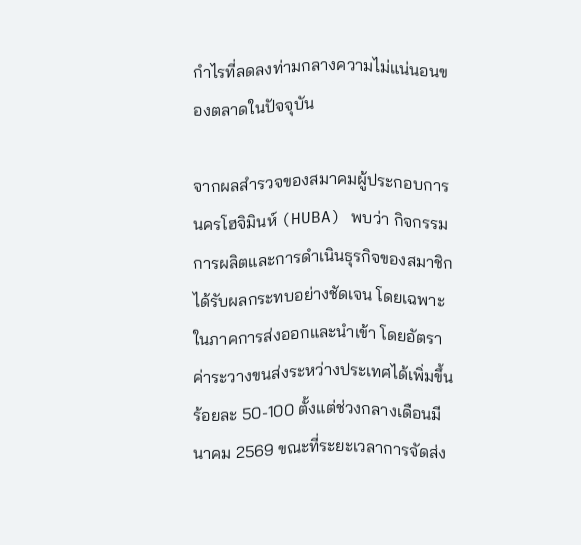กำไรที่ลดลงท่ามกลางความไม่แน่นอนของตลาดในปัจจุบัน

จากผลสำรวจของสมาคมผู้ประกอบการนครโฮจิมินห์ (HUBA) พบว่า กิจกรรมการผลิตและการดำเนินธุรกิจของสมาชิกได้รับผลกระทบอย่างชัดเจน โดยเฉพาะในภาคการส่งออกและนำเข้า โดยอัตราค่าระวางขนส่งระหว่างประเทศได้เพิ่มขึ้นร้อยละ 50-100 ตั้งแต่ช่วงกลางเดือนมีนาคม 2569 ขณะที่ระยะเวลาการจัดส่ง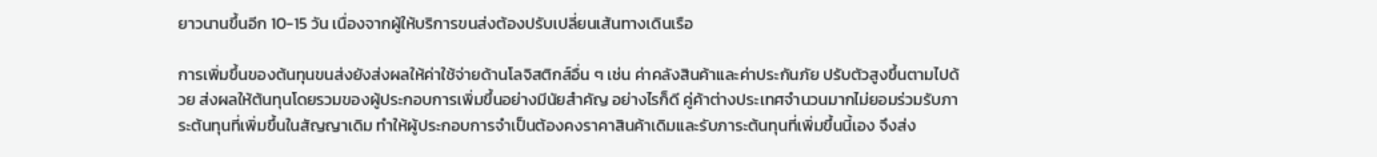ยาวนานขึ้นอีก 10-15 วัน เนื่องจากผู้ให้บริการขนส่งต้องปรับเปลี่ยนเส้นทางเดินเรือ

การเพิ่มขึ้นของต้นทุนขนส่งยังส่งผลให้ค่าใช้จ่ายด้านโลจิสติกส์อื่น ๆ เช่น ค่าคลังสินค้าและค่าประกันภัย ปรับตัวสูงขึ้นตามไปด้วย ส่งผลให้ต้นทุนโดยรวมของผู้ประกอบการเพิ่มขึ้นอย่างมีนัยสำคัญ อย่างไรก็ดี คู่ค้าต่างประเทศจำนวนมากไม่ยอมร่วมรับภาระต้นทุนที่เพิ่มขึ้นในสัญญาเดิม ทำให้ผู้ประกอบการจำเป็นต้องคงราคาสินค้าเดิมและรับภาระต้นทุนที่เพิ่มขึ้นนี้เอง จึงส่ง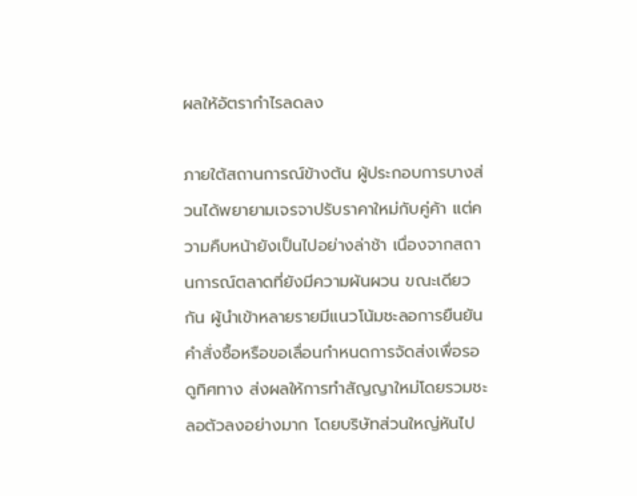ผลให้อัตรากำไรลดลง

ภายใต้สถานการณ์ข้างต้น ผู้ประกอบการบางส่วนได้พยายามเจรจาปรับราคาใหม่กับคู่ค้า แต่ความคืบหน้ายังเป็นไปอย่างล่าช้า เนื่องจากสถานการณ์ตลาดที่ยังมีความผันผวน ขณะเดียวกัน ผู้นำเข้าหลายรายมีแนวโน้มชะลอการยืนยันคำสั่งซื้อหรือขอเลื่อนกำหนดการจัดส่งเพื่อรอดูทิศทาง ส่งผลให้การทำสัญญาใหม่โดยรวมชะลอตัวลงอย่างมาก โดยบริษัทส่วนใหญ่หันไป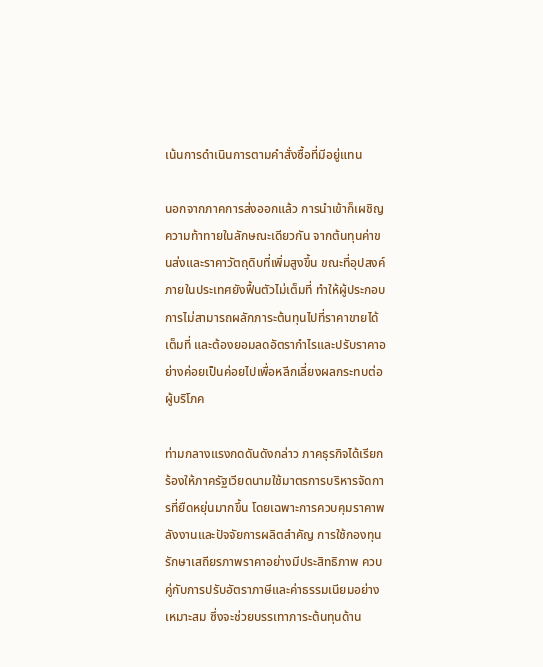เน้นการดำเนินการตามคำสั่งซื้อที่มีอยู่แทน

นอกจากภาคการส่งออกแล้ว การนำเข้าก็เผชิญความท้าทายในลักษณะเดียวกัน จากต้นทุนค่าขนส่งและราคาวัตถุดิบที่เพิ่มสูงขึ้น ขณะที่อุปสงค์ภายในประเทศยังฟื้นตัวไม่เต็มที่ ทำให้ผู้ประกอบการไม่สามารถผลักภาระต้นทุนไปที่ราคาขายได้เต็มที่ และต้องยอมลดอัตรากำไรและปรับราคาอย่างค่อยเป็นค่อยไปเพื่อหลีกเลี่ยงผลกระทบต่อผู้บริโภค

ท่ามกลางแรงกดดันดังกล่าว ภาคธุรกิจได้เรียกร้องให้ภาครัฐเวียดนามใช้มาตรการบริหารจัดการที่ยืดหยุ่นมากขึ้น โดยเฉพาะการควบคุมราคาพลังงานและปัจจัยการผลิตสำคัญ การใช้กองทุนรักษาเสถียรภาพราคาอย่างมีประสิทธิภาพ ควบคู่กับการปรับอัตราภาษีและค่าธรรมเนียมอย่างเหมาะสม ซึ่งจะช่วยบรรเทาภาระต้นทุนด้าน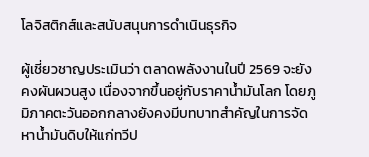โลจิสติกส์และสนับสนุนการดำเนินธุรกิจ

ผู้เชี่ยวชาญประเมินว่า ตลาดพลังงานในปี 2569 จะยังคงผันผวนสูง เนื่องจากขึ้นอยู่กับราคาน้ำมันโลก โดยภูมิภาคตะวันออกกลางยังคงมีบทบาทสำคัญในการจัดหาน้ำมันดิบให้แก่ทวีป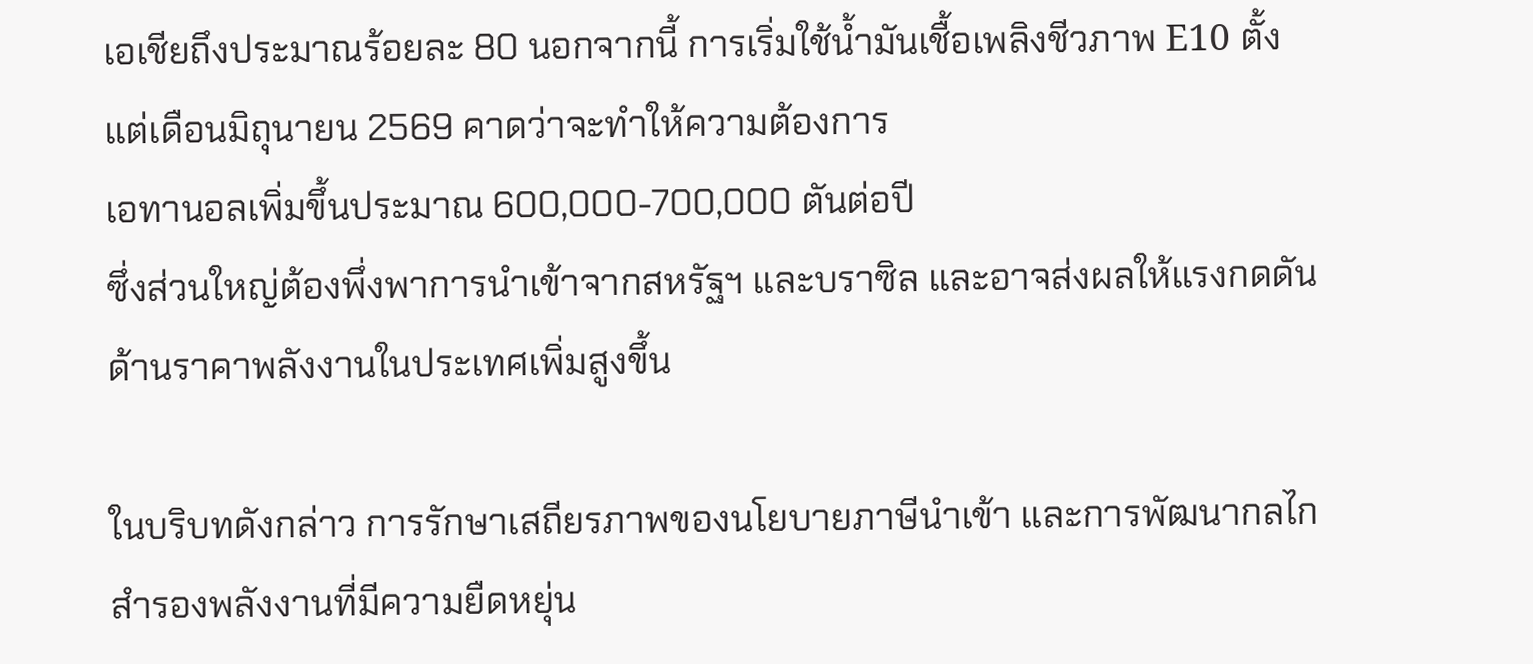เอเชียถึงประมาณร้อยละ 80 นอกจากนี้ การเริ่มใช้น้ำมันเชื้อเพลิงชีวภาพ E10 ตั้งแต่เดือนมิถุนายน 2569 คาดว่าจะทำให้ความต้องการ
เอทานอลเพิ่มขึ้นประมาณ 600,000-700,000 ตันต่อปี
ซึ่งส่วนใหญ่ต้องพึ่งพาการนำเข้าจากสหรัฐฯ และบราซิล และอาจส่งผลให้แรงกดดันด้านราคาพลังงานในประเทศเพิ่มสูงขึ้น

ในบริบทดังกล่าว การรักษาเสถียรภาพของนโยบายภาษีนำเข้า และการพัฒนากลไกสำรองพลังงานที่มีความยืดหยุ่น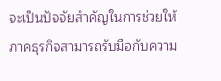จะเป็นปัจจัยสำคัญในการช่วยให้ภาคธุรกิจสามารถรับมือกับความ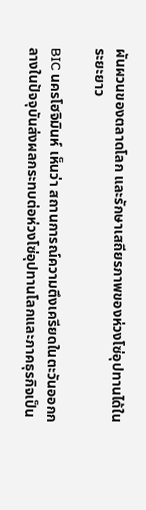ผันผวนของตลาดโลก และรักษาเสถียรภาพของห่วงโซ่อุปทานได้ในระยะยาว

BIC นครโฮจิมินห์ เห็นว่า สถานการณ์ความตึงเครียดในตะวันออกกลางในปัจจุบันส่งผลกระทบต่อห่วงโซ่อุปทานโลกและภาคธุรกิจเป็น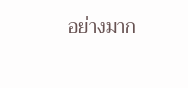อย่างมาก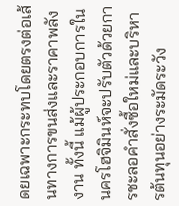ดยเฉพาะกระทบโดยตรงต่อเส้นทางการขนส่งและราคาพลังงาน ทั้งนี้ แม้ผู้ประกอบการในนครโฮจิมินห์จะปรับตัวด้วยการชะลอคำสั่งซื้อใหม่และบริหารต้นทุนอย่างระมัดระวัง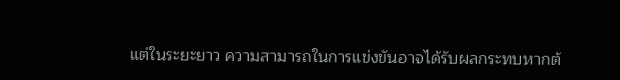แต่ในระยะยาว ความสามารถในการแข่งขันอาจได้รับผลกระทบหากต้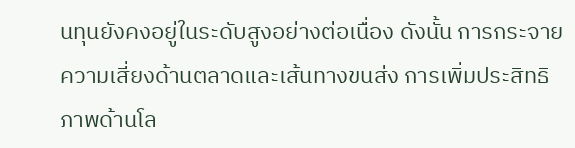นทุนยังคงอยู่ในระดับสูงอย่างต่อเนื่อง ดังนั้น การกระจายความเสี่ยงด้านตลาดและเส้นทางขนส่ง การเพิ่มประสิทธิภาพด้านโล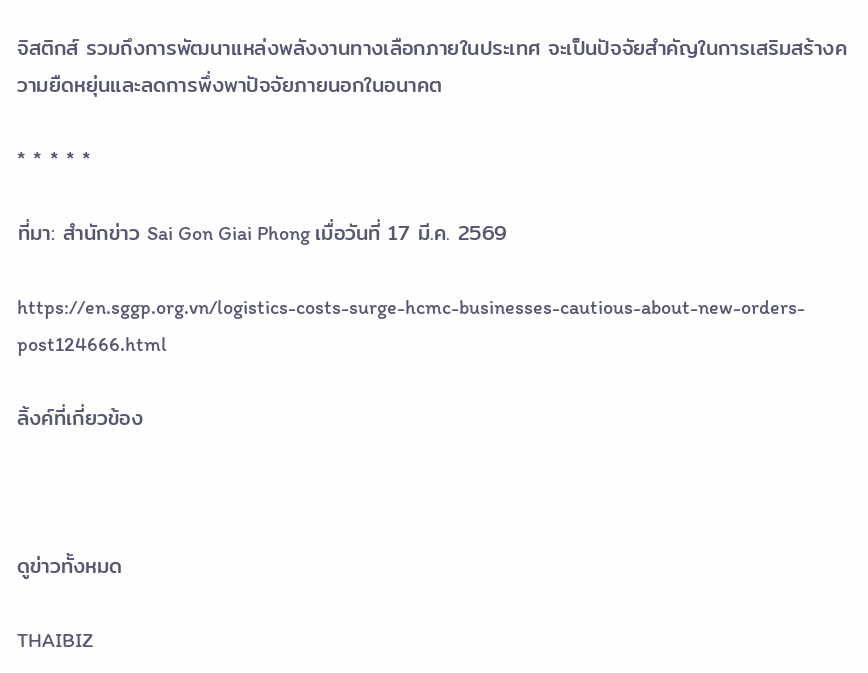จิสติกส์ รวมถึงการพัฒนาแหล่งพลังงานทางเลือกภายในประเทศ จะเป็นปัจจัยสำคัญในการเสริมสร้างความยืดหยุ่นและลดการพึ่งพาปัจจัยภายนอกในอนาคต

* * * * *

ที่มา: สำนักข่าว Sai Gon Giai Phong เมื่อวันที่ 17 มี.ค. 2569

https://en.sggp.org.vn/logistics-costs-surge-hcmc-businesses-cautious-about-new-orders-post124666.html

ลิ้งค์ที่เกี่ยวข้อง



ดูข่าวทั้งหมด

THAIBIZ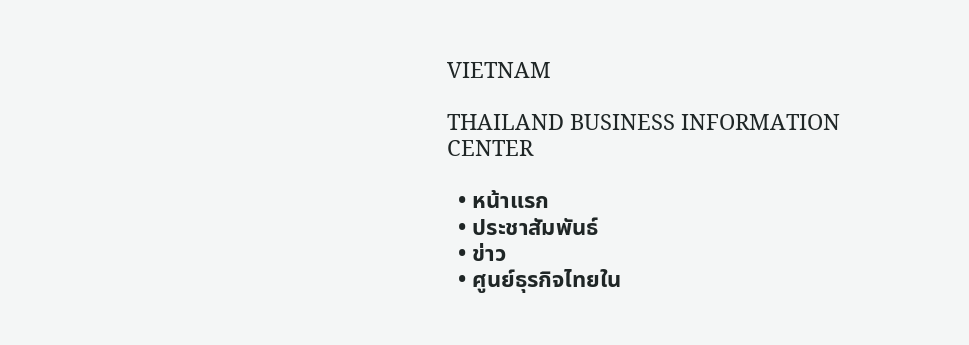VIETNAM

THAILAND BUSINESS INFORMATION CENTER

  • หน้าแรก
  • ประชาสัมพันธ์
  • ข่าว
  • ศูนย์ธุรกิจไทยใน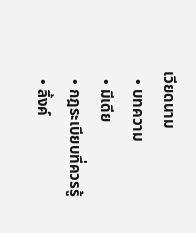เวียดนาม
  • บทความ
  • มีเดีย
  • กฎระเบียบที่ควรรู้
  • ลิ้งค์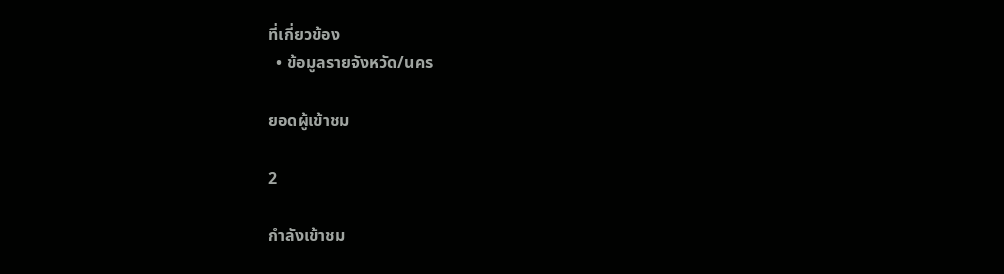ที่เกี่ยวข้อง
  • ข้อมูลรายจังหวัด/นคร

ยอดผู้เข้าชม

2

กำลังเข้าชม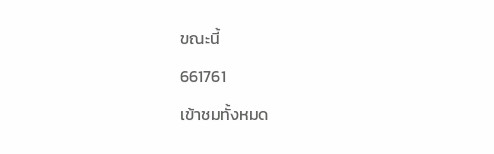ขณะนี้

661761

เข้าชมทั้งหมด